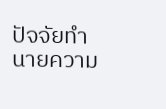ปัจจัยทำนายความ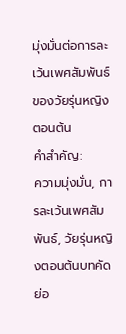มุ่งมั่นต่อการละเว้นเพศสัมพันธ์ ของวัยรุ่นหญิงตอนต้น
คำสำคัญ:
ความมุ่งมั่น, การละเว้นเพศสัมพันธ์, วัยรุ่นหญิงตอนต้นบทคัดย่อ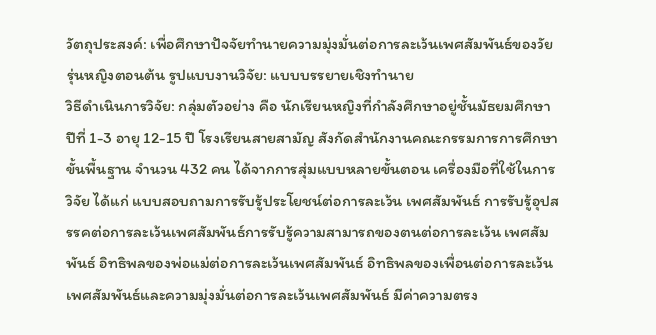วัตถุประสงค์: เพื่อศึกษาปัจจัยทำนายความมุ่งมั่นต่อการละเว้นเพศสัมพันธ์ของวัยรุ่นหญิงตอนต้น รูปแบบงานวิจัย: แบบบรรยายเชิงทำนาย
วิธีดำเนินการวิจัย: กลุ่มตัวอย่าง คือ นักเรียนหญิงที่กำลังศึกษาอยู่ชั้นมัธยมศึกษาปีที่ 1-3 อายุ 12-15 ปี โรงเรียนสายสามัญ สังกัดสำนักงานคณะกรรมการการศึกษาขั้นพื้นฐาน จำนวน 432 คน ได้จากการสุ่มแบบหลายขั้นตอน เครื่องมือที่ใช้ในการวิจัย ได้แก่ แบบสอบถามการรับรู้ประโยชน์ต่อการละเว้น เพศสัมพันธ์ การรับรู้อุปสรรคต่อการละเว้นเพศสัมพันธ์การรับรู้ความสามารถของตนต่อการละเว้น เพศสัมพันธ์ อิทธิพลของพ่อแม่ต่อการละเว้นเพศสัมพันธ์ อิทธิพลของเพื่อนต่อการละเว้นเพศสัมพันธ์และความมุ่งมั่นต่อการละเว้นเพศสัมพันธ์ มีค่าความตรง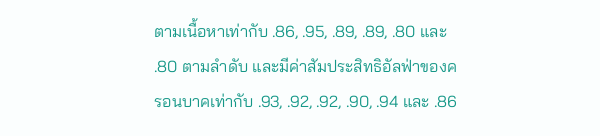ตามเนื้อหาเท่ากับ .86, .95, .89, .89, .80 และ .80 ตามลำดับ และมีค่าสัมประสิทธิอัลฟ่าของครอนบาคเท่ากับ .93, .92, .92, .90, .94 และ .86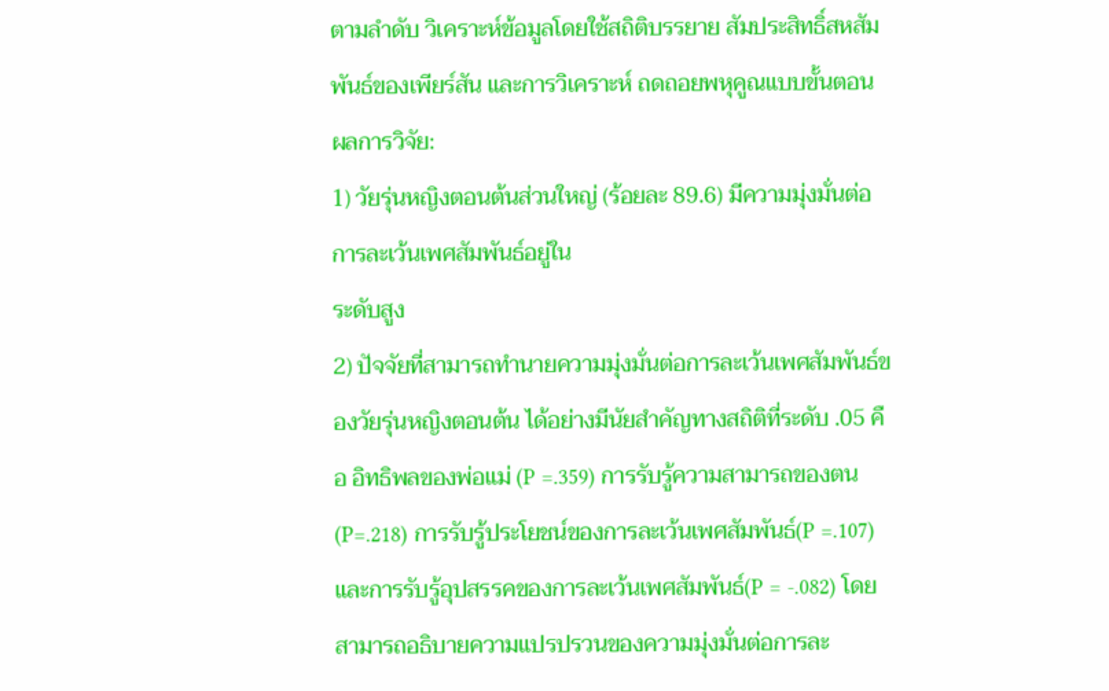ตามลำดับ วิเคราะห์ข้อมูลโดยใช้สถิติบรรยาย สัมประสิทธิ์สหสัมพันธ์ของเพียร์สัน และการวิเคราะห์ ถดถอยพหุคูณแบบขั้นตอน
ผลการวิจัย:
1) วัยรุ่นหญิงตอนต้นส่วนใหญ่ (ร้อยละ 89.6) มีความมุ่งมั่นต่อการละเว้นเพศสัมพันธ์อยู่ใน
ระดับสูง
2) ปัจจัยที่สามารถทำนายความมุ่งมั่นต่อการละเว้นเพศสัมพันธ์ของวัยรุ่นหญิงตอนต้น ได้อย่างมีนัยสำคัญทางสถิติที่ระดับ .05 คือ อิทธิพลของพ่อแม่ (P =.359) การรับรู้ความสามารถของตน (P=.218) การรับรู้ประโยชน์ของการละเว้นเพศสัมพันธ์(P =.107) และการรับรู้อุปสรรคของการละเว้นเพศสัมพันธ์(P = -.082) โดยสามารถอธิบายความแปรปรวนของความมุ่งมั่นต่อการละ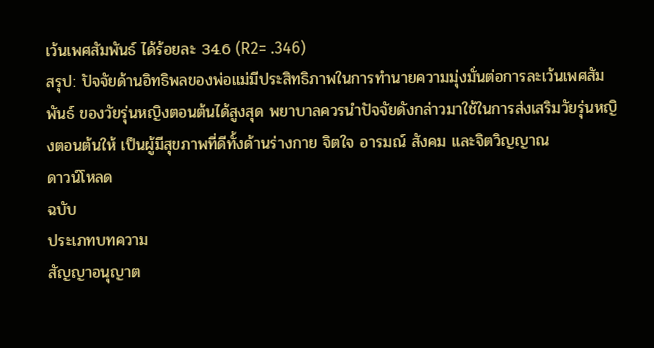เว้นเพศสัมพันธ์ ได้ร้อยละ 34.6 (R2= .346)
สรุป: ปัจจัยด้านอิทธิพลของพ่อแม่มีประสิทธิภาพในการทำนายความมุ่งมั่นต่อการละเว้นเพศสัมพันธ์ ของวัยรุ่นหญิงตอนต้นได้สูงสุด พยาบาลควรนำปัจจัยดังกล่าวมาใช้ในการส่งเสริมวัยรุ่นหญิงตอนต้นให้ เป็นผู้มีสุขภาพที่ดีทั้งด้านร่างกาย จิตใจ อารมณ์ สังคม และจิตวิญญาณ
ดาวน์โหลด
ฉบับ
ประเภทบทความ
สัญญาอนุญาต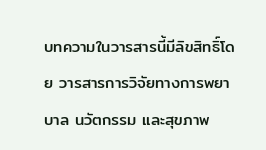บทความในวารสารนี้มีลิขสิทธิ์โดย วารสารการวิจัยทางการพยาบาล นวัตกรรม และสุขภาพ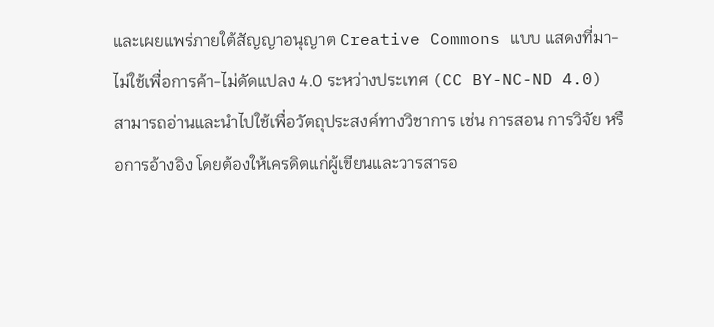และเผยแพร่ภายใต้สัญญาอนุญาต Creative Commons แบบ แสดงที่มา-ไม่ใช้เพื่อการค้า-ไม่ดัดแปลง 4.0 ระหว่างประเทศ (CC BY-NC-ND 4.0)
สามารถอ่านและนำไปใช้เพื่อวัตถุประสงค์ทางวิชาการ เช่น การสอน การวิจัย หรือการอ้างอิง โดยต้องให้เครดิตแก่ผู้เขียนและวารสารอ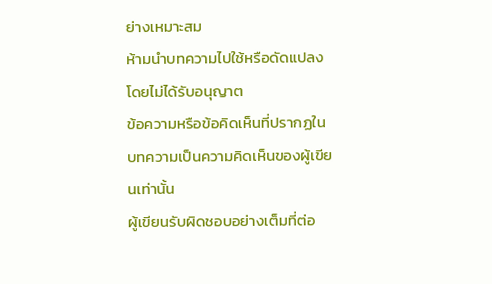ย่างเหมาะสม
ห้ามนำบทความไปใช้หรือดัดแปลงโดยไม่ได้รับอนุญาต
ข้อความหรือข้อคิดเห็นที่ปรากฏในบทความเป็นความคิดเห็นของผู้เขียนเท่านั้น
ผู้เขียนรับผิดชอบอย่างเต็มที่ต่อ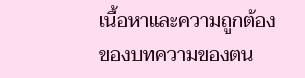เนื้อหาและความถูกต้องของบทความของตน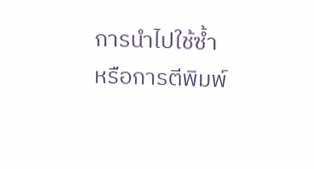การนำไปใช้ซ้ำหรือการตีพิมพ์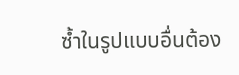ซ้ำในรูปแบบอื่นต้อง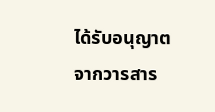ได้รับอนุญาตจากวารสาร